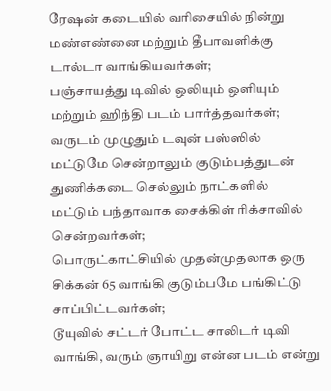ரேஷன் கடையில் வரிசையில் நின்று மண்எண்னை மற்றும் தீபாவளிக்கு டால்டா வாங்கியவர்கள்;
பஞ்சாயத்து டிவில் ஒலியும் ஒளியும் மற்றும் ஹிந்தி படம் பார்த்தவர்கள்;
வருடம் முழுதும் டவுன் பஸ்ஸில் மட்டுமே சென்றாலும் குடும்பத்துடன் துணிக்கடை செல்லும் நாட்களில் மட்டும் பந்தாவாக சைக்கிள் ரிக்சாவில் சென்றவர்கள்;
பொருட்காட்சியில் முதன்முதலாக ஒரு சிக்கன் 65 வாங்கி குடும்பமே பங்கிட்டு சாப்பிட்டவர்கள்;
டூயுவில் சட்டர் போட்ட சாலிடர் டிவி வாங்கி, வரும் ஞாயிறு என்ன படம் என்று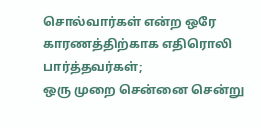சொல்வார்கள் என்ற ஒரே காரணத்திற்காக எதிரொலி பார்த்தவர்கள்;
ஒரு முறை சென்னை சென்று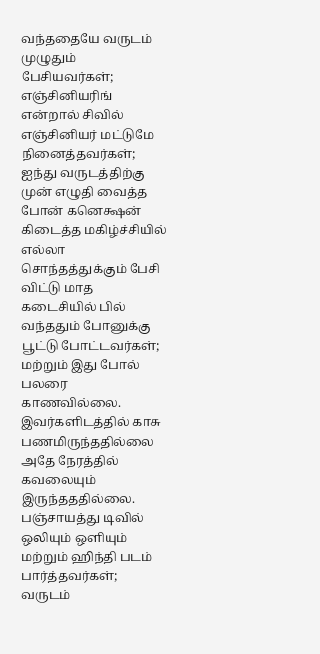வந்ததையே வருடம் முழுதும் பேசியவர்கள்;
எஞ்சினியரிங் என்றால் சிவில் எஞ்சினியர் மட்டுமே நினைத்தவர்கள்;
ஐந்து வருடத்திற்கு முன் எழுதி வைத்த போன் கனெக்ஷன் கிடைத்த மகிழ்ச்சியில் எல்லா சொந்தத்துக்கும் பேசி விட்டு மாத கடைசியில் பில் வந்ததும் போனுக்கு பூட்டு போட்டவர்கள்;
மற்றும் இது போல் பலரை காணவில்லை. இவர்களிடத்தில் காசு பணமிருந்ததில்லை அதே நேரத்தில் கவலையும் இருந்தததில்லை.
பஞ்சாயத்து டிவில் ஒலியும் ஒளியும் மற்றும் ஹிந்தி படம் பார்த்தவர்கள்;
வருடம்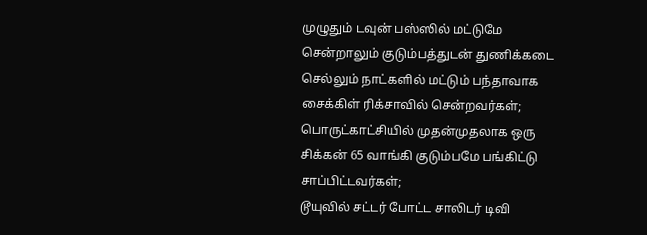முழுதும் டவுன் பஸ்ஸில் மட்டுமே சென்றாலும் குடும்பத்துடன் துணிக்கடை செல்லும் நாட்களில் மட்டும் பந்தாவாக சைக்கிள் ரிக்சாவில் சென்றவர்கள்;
பொருட்காட்சியில் முதன்முதலாக ஒரு சிக்கன் 65 வாங்கி குடும்பமே பங்கிட்டு சாப்பிட்டவர்கள்;
டூயுவில் சட்டர் போட்ட சாலிடர் டிவி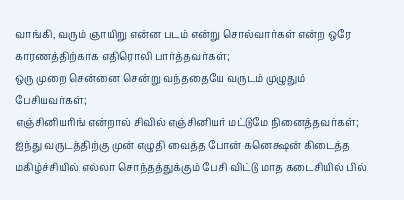வாங்கி, வரும் ஞாயிறு என்ன படம் என்று சொல்வார்கள் என்ற ஒரே காரணத்திற்காக எதிரொலி பார்த்தவர்கள்;
ஒரு முறை சென்னை சென்று வந்ததையே வருடம் முழுதும் பேசியவர்கள்;
எஞ்சினியரிங் என்றால் சிவில் எஞ்சினியர் மட்டுமே நினைத்தவர்கள்;
ஐந்து வருடத்திற்கு முன் எழுதி வைத்த போன் கனெக்ஷன் கிடைத்த மகிழ்ச்சியில் எல்லா சொந்தத்துக்கும் பேசி விட்டு மாத கடைசியில் பில்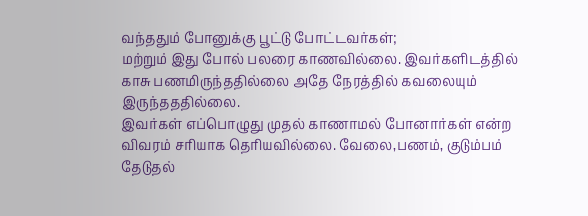வந்ததும் போனுக்கு பூட்டு போட்டவர்கள்;
மற்றும் இது போல் பலரை காணவில்லை. இவர்களிடத்தில் காசு பணமிருந்ததில்லை அதே நேரத்தில் கவலையும் இருந்தததில்லை.
இவர்கள் எப்பொழுது முதல் காணாமல் போனார்கள் என்ற விவரம் சரியாக தெரியவில்லை. வேலை,பணம், குடும்பம் தேடுதல்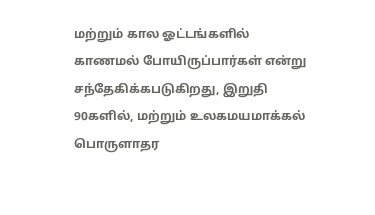மற்றும் கால ஓட்டங்களில் காணமல் போயிருப்பார்கள் என்று சந்தேகிக்கபடுகிறது, இறுதி 90களில், மற்றும் உலகமயமாக்கல் பொருளாதர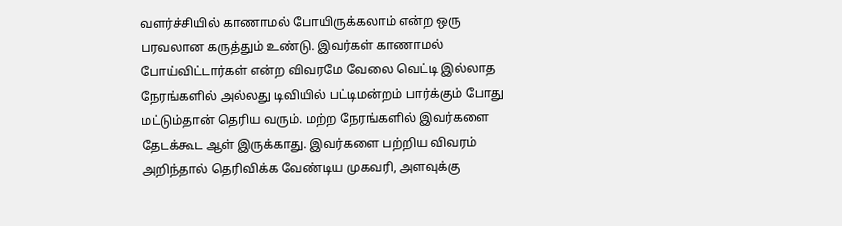வளர்ச்சியில் காணாமல் போயிருக்கலாம் என்ற ஒரு பரவலான கருத்தும் உண்டு. இவர்கள் காணாமல் போய்விட்டார்கள் என்ற விவரமே வேலை வெட்டி இல்லாத நேரங்களில் அல்லது டிவியில் பட்டிமன்றம் பார்க்கும் போது மட்டும்தான் தெரிய வரும். மற்ற நேரங்களில் இவர்களை தேடக்கூட ஆள் இருக்காது. இவர்களை பற்றிய விவரம் அறிந்தால் தெரிவிக்க வேண்டிய முகவரி, அளவுக்கு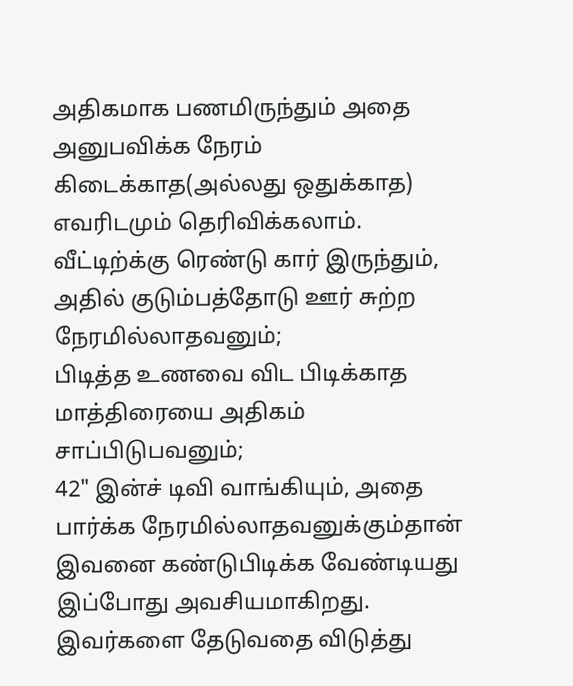அதிகமாக பணமிருந்தும் அதை அனுபவிக்க நேரம் கிடைக்காத(அல்லது ஒதுக்காத) எவரிடமும் தெரிவிக்கலாம்.
வீட்டிற்க்கு ரெண்டு கார் இருந்தும், அதில் குடும்பத்தோடு ஊர் சுற்ற நேரமில்லாதவனும்;
பிடித்த உணவை விட பிடிக்காத மாத்திரையை அதிகம் சாப்பிடுபவனும்;
42" இன்ச் டிவி வாங்கியும், அதை பார்க்க நேரமில்லாதவனுக்கும்தான் இவனை கண்டுபிடிக்க வேண்டியது இப்போது அவசியமாகிறது.
இவர்களை தேடுவதை விடுத்து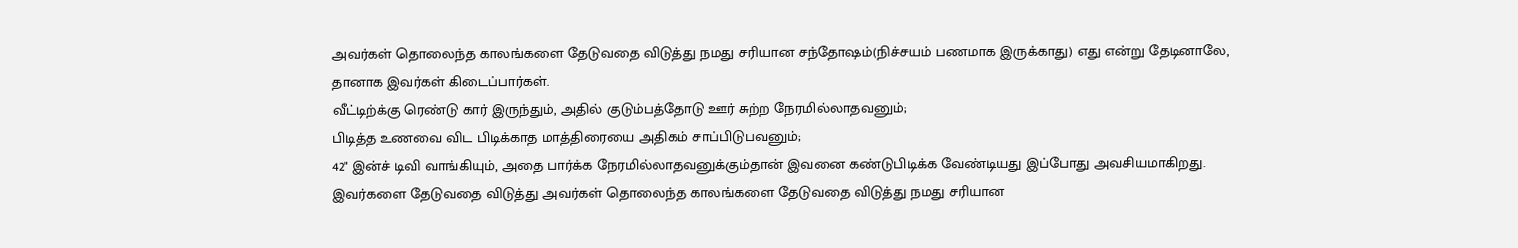அவர்கள் தொலைந்த காலங்களை தேடுவதை விடுத்து நமது சரியான சந்தோஷம்(நிச்சயம் பணமாக இருக்காது) எது என்று தேடினாலே, தானாக இவர்கள் கிடைப்பார்கள்.
வீட்டிற்க்கு ரெண்டு கார் இருந்தும், அதில் குடும்பத்தோடு ஊர் சுற்ற நேரமில்லாதவனும்;
பிடித்த உணவை விட பிடிக்காத மாத்திரையை அதிகம் சாப்பிடுபவனும்;
42" இன்ச் டிவி வாங்கியும், அதை பார்க்க நேரமில்லாதவனுக்கும்தான் இவனை கண்டுபிடிக்க வேண்டியது இப்போது அவசியமாகிறது.
இவர்களை தேடுவதை விடுத்து அவர்கள் தொலைந்த காலங்களை தேடுவதை விடுத்து நமது சரியான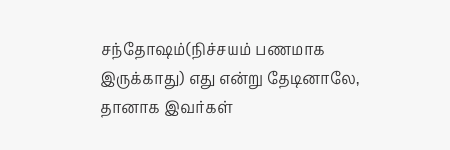சந்தோஷம்(நிச்சயம் பணமாக இருக்காது) எது என்று தேடினாலே, தானாக இவர்கள்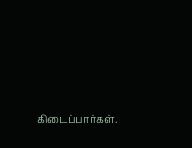கிடைப்பார்கள்.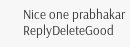Nice one prabhakar
ReplyDeleteGood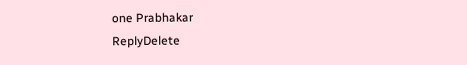one Prabhakar
ReplyDelete